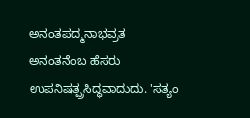ಅನಂತಪದ್ಮನಾಭವ್ರತ
ಅನಂತನೆಂಬ ಹೆಸರು ಉಪನಿಷತ್ಪ್ರಸಿದ್ಧವಾದುದು. 'ಸತ್ಯಂ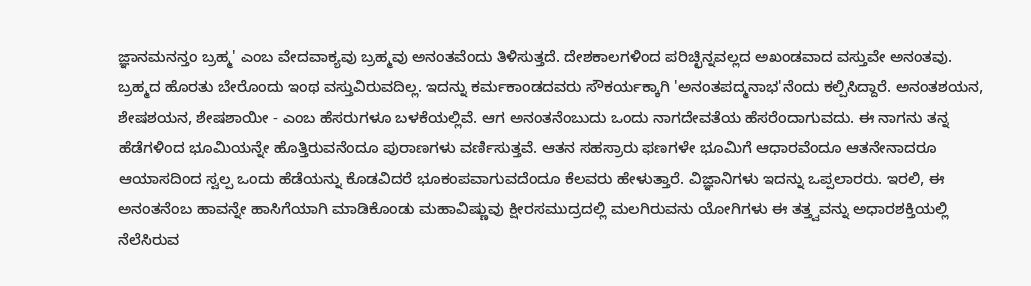ಜ್ಞಾನಮನನ್ತಂ ಬ್ರಹ್ಮ' ಎಂಬ ವೇದವಾಕ್ಯವು ಬ್ರಹ್ಮವು ಅನಂತವೆಂದು ತಿಳಿಸುತ್ತದೆ. ದೇಶಕಾಲಗಳಿಂದ ಪರಿಚ್ಛಿನ್ನವಲ್ಲದ ಅಖಂಡವಾದ ವಸ್ತುವೇ ಅನಂತವು. ಬ್ರಹ್ಮದ ಹೊರತು ಬೇರೊಂದು ಇಂಥ ವಸ್ತುವಿರುವದಿಲ್ಲ. ಇದನ್ನು ಕರ್ಮಕಾಂಡದವರು ಸೌಕರ್ಯಕ್ಕಾಗಿ 'ಅನಂತಪದ್ಮನಾಭ'ನೆಂದು ಕಲ್ಪಿಸಿದ್ದಾರೆ. ಅನಂತಶಯನ, ಶೇಷಶಯನ, ಶೇಷಶಾಯೀ - ಎಂಬ ಹೆಸರುಗಳೂ ಬಳಕೆಯಲ್ಲಿವೆ. ಆಗ ಅನಂತನೆಂಬುದು ಒಂದು ನಾಗದೇವತೆಯ ಹೆಸರೆಂದಾಗುವದು. ಈ ನಾಗನು ತನ್ನ ಹೆಡೆಗಳಿಂದ ಭೂಮಿಯನ್ನೇ ಹೊತ್ತಿರುವನೆಂದೂ ಪುರಾಣಗಳು ವರ್ಣಿಸುತ್ತವೆ. ಆತನ ಸಹಸ್ರಾರು ಫಣಗಳೇ ಭೂಮಿಗೆ ಆಧಾರವೆಂದೂ ಆತನೇನಾದರೂ ಆಯಾಸದಿಂದ ಸ್ವಲ್ಪ ಒಂದು ಹೆಡೆಯನ್ನು ಕೊಡವಿದರೆ ಭೂಕಂಪವಾಗುವದೆಂದೂ ಕೆಲವರು ಹೇಳುತ್ತಾರೆ. ವಿಜ್ಞಾನಿಗಳು ಇದನ್ನು ಒಪ್ಪಲಾರರು. ಇರಲಿ, ಈ ಅನಂತನೆಂಬ ಹಾವನ್ನೇ ಹಾಸಿಗೆಯಾಗಿ ಮಾಡಿಕೊಂಡು ಮಹಾವಿಷ್ಣುವು ಕ್ಷೀರಸಮುದ್ರದಲ್ಲಿ ಮಲಗಿರುವನು ಯೋಗಿಗಳು ಈ ತತ್ತ್ವವನ್ನು ಅಧಾರಶಕ್ತಿಯಲ್ಲಿ ನೆಲೆಸಿರುವ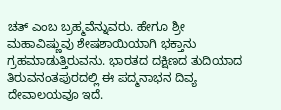ಚತ್ ಎಂಬ ಬ್ರಹ್ಮವೆನ್ನುವರು. ಹೇಗೂ ಶ್ರೀ ಮಹಾವಿಷ್ಣುವು ಶೇಷಶಾಯಿಯಾಗಿ ಭಕ್ತಾನು ಗ್ರಹಮಾಡುತ್ತಿರುವನು. ಭಾರತದ ದಕ್ಷಿಣದ ತುದಿಯಾದ ತಿರುವನಂತಪುರದಲ್ಲಿ ಈ ಪದ್ಮನಾಭನ ದಿವ್ಯ ದೇವಾಲಯವೂ ಇದೆ.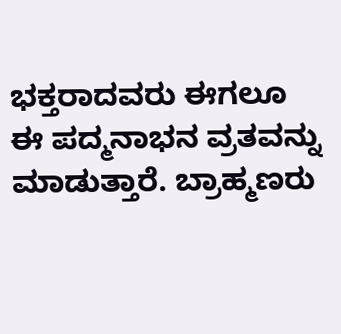ಭಕ್ತರಾದವರು ಈಗಲೂ ಈ ಪದ್ಮನಾಭನ ವ್ರತವನ್ನು ಮಾಡುತ್ತಾರೆ. ಬ್ರಾಹ್ಮಣರು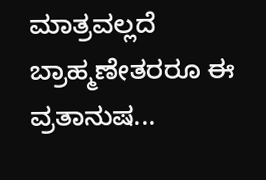ಮಾತ್ರವಲ್ಲದೆ ಬ್ರಾಹ್ಮಣೇತರರೂ ಈ ವ್ರತಾನುಷ...